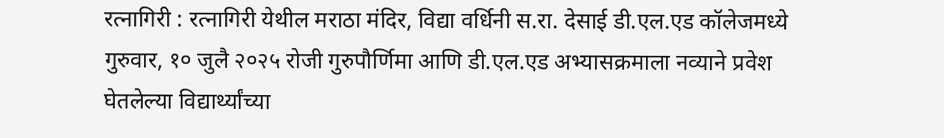रत्नागिरी : रत्नागिरी येथील मराठा मंदिर, विद्या वर्धिनी स.रा. देसाई डी.एल.एड कॉलेजमध्ये गुरुवार, १० जुलै २०२५ रोजी गुरुपौर्णिमा आणि डी.एल.एड अभ्यासक्रमाला नव्याने प्रवेश घेतलेल्या विद्यार्थ्यांच्या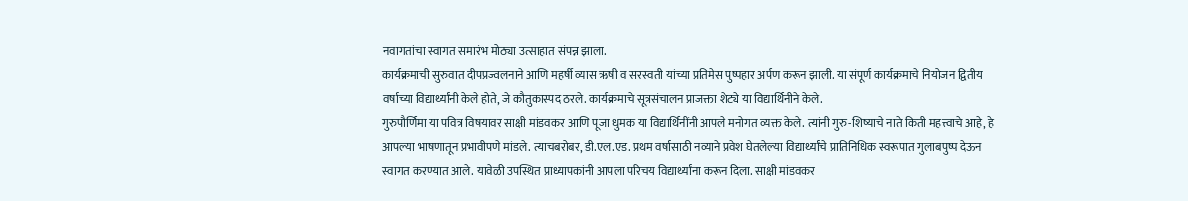नवागतांचा स्वागत समारंभ मोठ्या उत्साहात संपन्न झाला.
कार्यक्रमाची सुरुवात दीपप्रज्वलनाने आणि महर्षी व्यास ऋषी व सरस्वती यांच्या प्रतिमेस पुष्पहार अर्पण करून झाली. या संपूर्ण कार्यक्रमाचे नियोजन द्वितीय वर्षाच्या विद्यार्थ्यांनी केले होते, जे कौतुकास्पद ठरले. कार्यक्रमाचे सूत्रसंचालन प्राजक्ता शेट्ये या विद्यार्थिनीने केले.
गुरुपौर्णिमा या पवित्र विषयावर साक्षी मांडवकर आणि पूजा धुमक या विद्यार्थिनींनी आपले मनोगत व्यक्त केले. त्यांनी गुरु-शिष्याचे नाते किती महत्त्वाचे आहे, हे आपल्या भाषणातून प्रभावीपणे मांडले. त्याचबरोबर, डी.एल.एड. प्रथम वर्षासाठी नव्याने प्रवेश घेतलेल्या विद्यार्थ्यांचे प्रातिनिधिक स्वरूपात गुलाबपुष्प देऊन स्वागत करण्यात आले. यावेळी उपस्थित प्राध्यापकांनी आपला परिचय विद्यार्थ्यांना करून दिला. साक्षी मांडवकर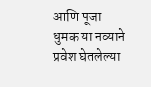आणि पूजा धुमक या नव्याने प्रवेश घेतलेल्या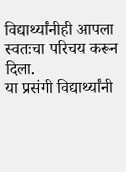विद्यार्थ्यांनीही आपला स्वतःचा परिचय करून दिला.
या प्रसंगी विद्यार्थ्यांनी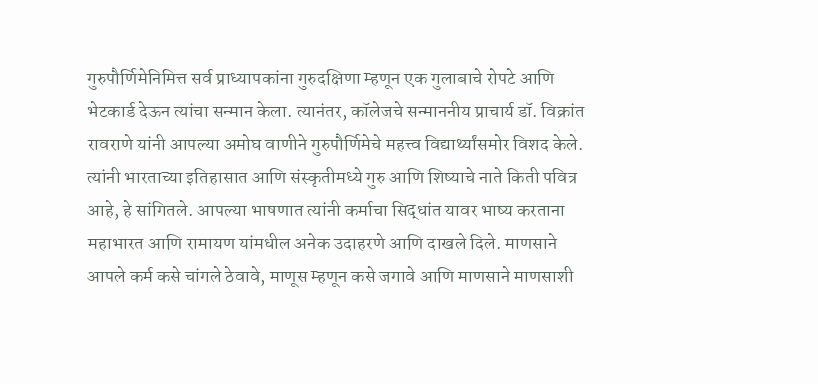गुरुपौर्णिमेनिमित्त सर्व प्राध्यापकांना गुरुदक्षिणा म्हणून एक गुलाबाचे रोपटे आणि भेटकार्ड देऊन त्यांचा सन्मान केला. त्यानंतर, कॉलेजचे सन्माननीय प्राचार्य डॉ. विक्रांत रावराणे यांनी आपल्या अमोघ वाणीने गुरुपौर्णिमेचे महत्त्व विद्यार्थ्यांसमोर विशद केले. त्यांनी भारताच्या इतिहासात आणि संस्कृतीमध्ये गुरु आणि शिष्याचे नाते किती पवित्र आहे, हे सांगितले. आपल्या भाषणात त्यांनी कर्माचा सिद्धांत यावर भाष्य करताना महाभारत आणि रामायण यांमधील अनेक उदाहरणे आणि दाखले दिले. माणसाने आपले कर्म कसे चांगले ठेवावे, माणूस म्हणून कसे जगावे आणि माणसाने माणसाशी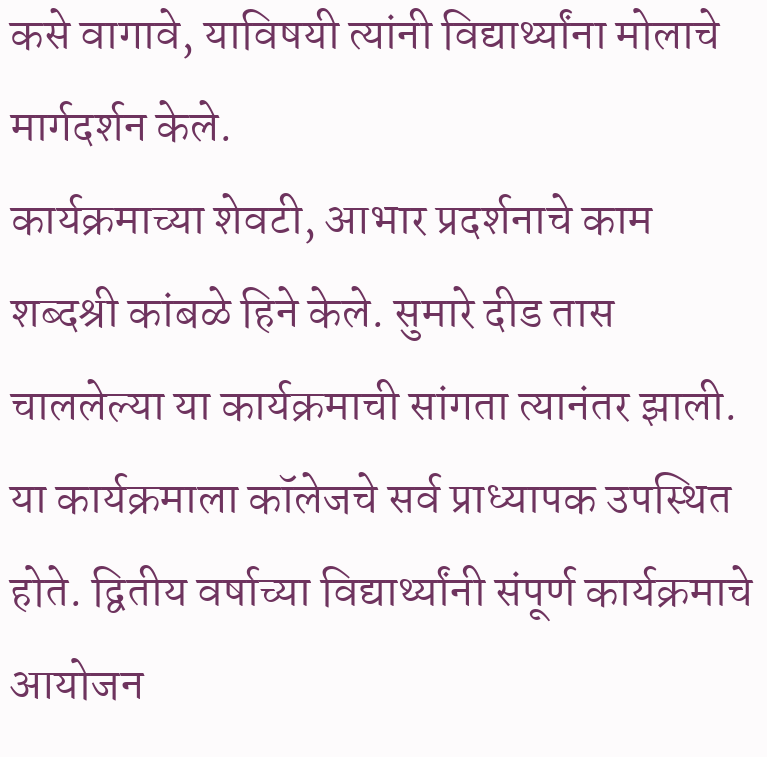कसे वागावे, याविषयी त्यांनी विद्यार्थ्यांना मोलाचे मार्गदर्शन केले.
कार्यक्रमाच्या शेवटी, आभार प्रदर्शनाचे काम शब्दश्री कांबळे हिने केले. सुमारे दीड तास चाललेल्या या कार्यक्रमाची सांगता त्यानंतर झाली. या कार्यक्रमाला कॉलेजचे सर्व प्राध्यापक उपस्थित होते. द्वितीय वर्षाच्या विद्यार्थ्यांनी संपूर्ण कार्यक्रमाचे आयोजन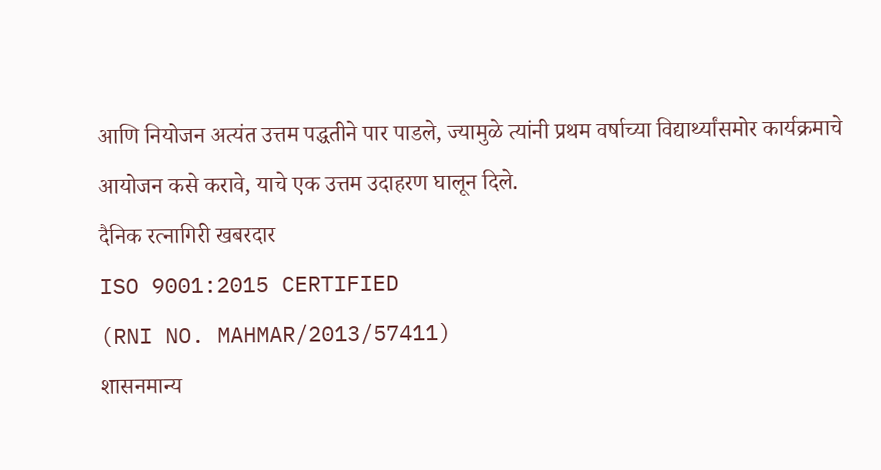आणि नियोजन अत्यंत उत्तम पद्धतीने पार पाडले, ज्यामुळे त्यांनी प्रथम वर्षाच्या विद्यार्थ्यांसमोर कार्यक्रमाचे आयोजन कसे करावे, याचे एक उत्तम उदाहरण घालून दिले.
दैनिक रत्नागिरी खबरदार
ISO 9001:2015 CERTIFIED
(RNI NO. MAHMAR/2013/57411)
शासनमान्य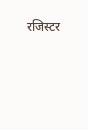रजिस्टर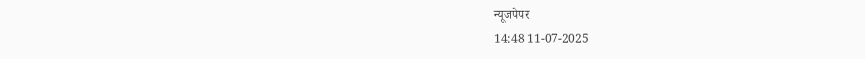न्यूजपेपर
14:48 11-07-2025